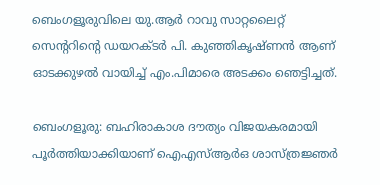ബെംഗളൂരുവിലെ യു.ആര്‍ റാവു സാറ്റലൈറ്റ് സെന്ററിന്റെ ഡയറക്ടര്‍ പി. കുഞ്ഞികൃഷ്ണന്‍ ആണ് ഓടക്കുഴല്‍ വായിച്ച് എം.പിമാരെ അടക്കം ഞെട്ടിച്ചത്.

ബെംഗളൂരു: ബഹിരാകാശ ദൗത്യം വിജയകരമായി പൂർത്തിയാക്കിയാണ് ഐഎസ്ആർഒ ശാസ്ത്രജ്ഞർ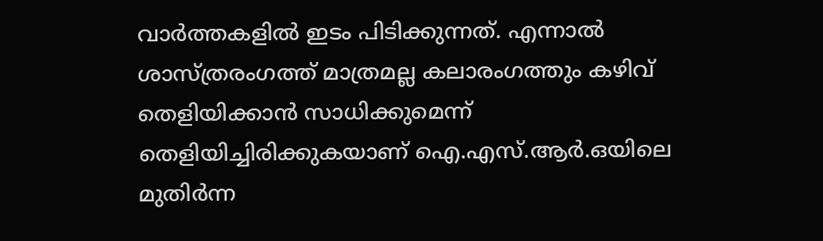വാർത്തകളിൽ ഇടം പിടിക്കുന്നത്. എന്നാൽ ശാസ്ത്രരംഗത്ത് മാത്രമല്ല കലാരംഗത്തും കഴിവ് തെളിയിക്കാൻ സാധിക്കുമെന്ന് തെളിയിച്ചിരിക്കുകയാണ് ഐ.എസ്.ആര്‍.ഒയിലെ മുതിര്‍ന്ന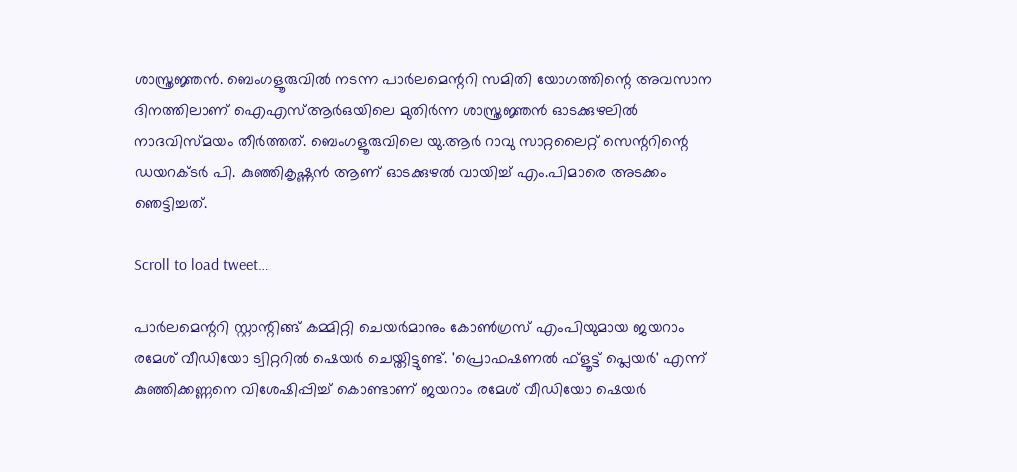ശാസ്ത്രജ്ഞൻ. ബെംഗളൂരുവില്‍ നടന്ന പാര്‍ലമെന്ററി സമിതി യോഗത്തിന്റെ അവസാന ദിനത്തിലാണ് ഐഎസ്ആർഒയിലെ മുതിര്‍ന്ന ശാസ്ത്രജ്ഞൻ ഓടക്കുഴലില്‍ നാദവിസ്മയം തീര്‍ത്തത്. ബെംഗളൂരുവിലെ യു.ആര്‍ റാവു സാറ്റലൈറ്റ് സെന്ററിന്റെ ഡയറക്ടര്‍ പി. കുഞ്ഞികൃഷ്ണന്‍ ആണ് ഓടക്കുഴല്‍ വായിച്ച് എം.പിമാരെ അടക്കം ഞെട്ടിച്ചത്.

Scroll to load tweet…

പാര്‍ലമെന്ററി സ്റ്റാന്റിങ്ങ് കമ്മിറ്റി ചെയര്‍മാനും കോണ്‍ഗ്രസ് എംപിയുമായ ജയറാം രമേശ് വീഡിയോ ട്വിറ്ററിൽ ഷെയർ‌ ചെയ്തിട്ടുണ്ട്. 'പ്രൊഫഷണൽ ഫ്‌ളൂട്ട് പ്ലെയര്‍' എന്ന് കുഞ്ഞിക്കണ്ണനെ വിശേഷിപ്പിച്ച് കൊണ്ടാണ് ജയറാം രമേശ് വീഡിയോ ഷെയര്‍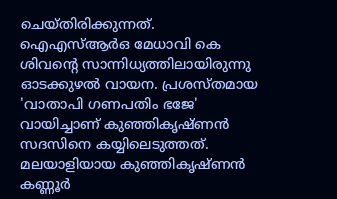ചെയ്തിരിക്കുന്നത്. ഐഎസ്ആര്‍ഒ മേധാവി കെ ശിവന്റെ സാന്നിധ്യത്തിലായിരുന്നു ഓടക്കുഴല്‍ വായന. പ്രശസ്തമായ 'വാതാപി ഗണപതിം ഭജേ' വായിച്ചാണ് കുഞ്ഞികൃഷ്ണന്‍ സദസിനെ കയ്യിലെടുത്തത്. മലയാളിയായ കുഞ്ഞികൃഷ്ണന്‍ കണ്ണൂര്‍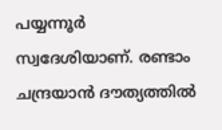പയ്യന്നൂര്‍ സ്വദേശിയാണ്. രണ്ടാം ചന്ദ്രയാന്‍ ദൗത്യത്തില്‍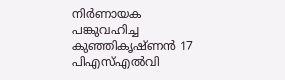നിര്‍ണായക പങ്കുവഹിച്ച കുഞ്ഞികൃഷ്ണന്‍ 17 പിഎസ്എല്‍വി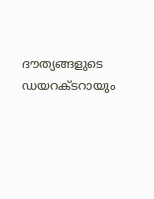ദൗത്യങ്ങളുടെ ഡയറക്ടറായും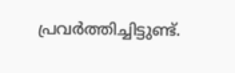പ്രവര്‍ത്തിച്ചിട്ടുണ്ട്.